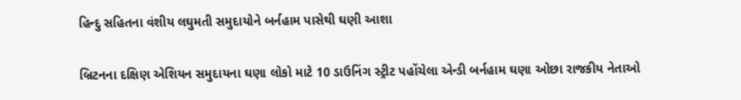હિન્દુ સહિતના વંશીય લઘુમતી સમુદાયોને બર્નહામ પાસેથી ઘણી આશા

બ્રિટનના દક્ષિણ એશિયન સમુદાયના ઘણા લોકો માટે 10 ડાઉનિંગ સ્ટ્રીટ પહોંચેલા એન્ડી બર્નહામ ઘણા ઓછા રાજકીય નેતાઓ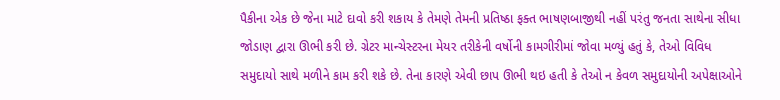પૈકીના એક છે જેના માટે દાવો કરી શકાય કે તેમણે તેમની પ્રતિષ્ઠા ફક્ત ભાષણબાજીથી નહીં પરંતુ જનતા સાથેના સીધા જોડાણ દ્વારા ઊભી કરી છે. ગ્રેટર માન્ચેસ્ટરના મેયર તરીકેની વર્ષોની કામગીરીમાં જોવા મળ્યું હતું કે, તેઓ વિવિધ સમુદાયો સાથે મળીને કામ કરી શકે છે. તેના કારણે એવી છાપ ઊભી થઇ હતી કે તેઓ ન કેવળ સમુદાયોની અપેક્ષાઓને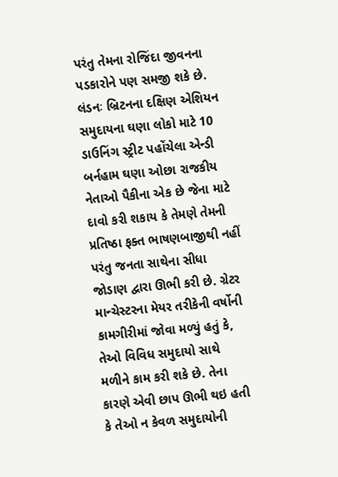પરંતુ તેમના રોજિંદા જીવનના પડકારોને પણ સમજી શકે છે.
લંડનઃ બ્રિટનના દક્ષિણ એશિયન સમુદાયના ઘણા લોકો માટે 10 ડાઉનિંગ સ્ટ્રીટ પહોંચેલા એન્ડી બર્નહામ ઘણા ઓછા રાજકીય નેતાઓ પૈકીના એક છે જેના માટે દાવો કરી શકાય કે તેમણે તેમની પ્રતિષ્ઠા ફક્ત ભાષણબાજીથી નહીં પરંતુ જનતા સાથેના સીધા જોડાણ દ્વારા ઊભી કરી છે. ગ્રેટર માન્ચેસ્ટરના મેયર તરીકેની વર્ષોની કામગીરીમાં જોવા મળ્યું હતું કે, તેઓ વિવિધ સમુદાયો સાથે મળીને કામ કરી શકે છે. તેના કારણે એવી છાપ ઊભી થઇ હતી કે તેઓ ન કેવળ સમુદાયોની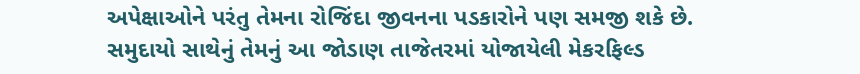અપેક્ષાઓને પરંતુ તેમના રોજિંદા જીવનના પડકારોને પણ સમજી શકે છે.
સમુદાયો સાથેનું તેમનું આ જોડાણ તાજેતરમાં યોજાયેલી મેકરફિલ્ડ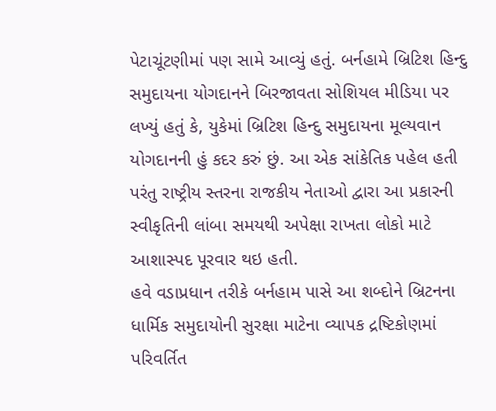પેટાચૂંટણીમાં પણ સામે આવ્યું હતું. બર્નહામે બ્રિટિશ હિન્દુ સમુદાયના યોગદાનને બિરજાવતા સોશિયલ મીડિયા પર લખ્યું હતું કે, યુકેમાં બ્રિટિશ હિન્દુ સમુદાયના મૂલ્યવાન યોગદાનની હું કદર કરું છું. આ એક સાંકેતિક પહેલ હતી પરંતુ રાષ્ટ્રીય સ્તરના રાજકીય નેતાઓ દ્વારા આ પ્રકારની સ્વીકૃતિની લાંબા સમયથી અપેક્ષા રાખતા લોકો માટે આશાસ્પદ પૂરવાર થઇ હતી.
હવે વડાપ્રધાન તરીકે બર્નહામ પાસે આ શબ્દોને બ્રિટનના ધાર્મિક સમુદાયોની સુરક્ષા માટેના વ્યાપક દ્રષ્ટિકોણમાં પરિવર્તિત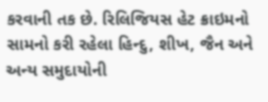કરવાની તક છે. રિલિજિયસ હેટ ક્રાઇમનો સામનો કરી રહેલા હિન્દુ, શીખ, જૈન અને અન્ય સમુદાયોની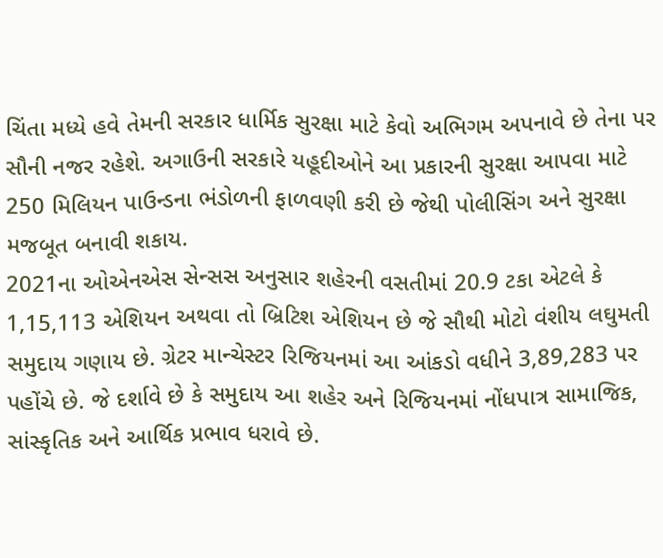ચિંતા મધ્યે હવે તેમની સરકાર ધાર્મિક સુરક્ષા માટે કેવો અભિગમ અપનાવે છે તેના પર સૌની નજર રહેશે. અગાઉની સરકારે યહૂદીઓને આ પ્રકારની સુરક્ષા આપવા માટે 250 મિલિયન પાઉન્ડના ભંડોળની ફાળવણી કરી છે જેથી પોલીસિંગ અને સુરક્ષા મજબૂત બનાવી શકાય.
2021ના ઓએનએસ સેન્સસ અનુસાર શહેરની વસતીમાં 20.9 ટકા એટલે કે 1,15,113 એશિયન અથવા તો બ્રિટિશ એશિયન છે જે સૌથી મોટો વંશીય લઘુમતી સમુદાય ગણાય છે. ગ્રેટર માન્ચેસ્ટર રિજિયનમાં આ આંકડો વધીને 3,89,283 પર પહોંચે છે. જે દર્શાવે છે કે સમુદાય આ શહેર અને રિજિયનમાં નોંધપાત્ર સામાજિક, સાંસ્કૃતિક અને આર્થિક પ્રભાવ ધરાવે છે.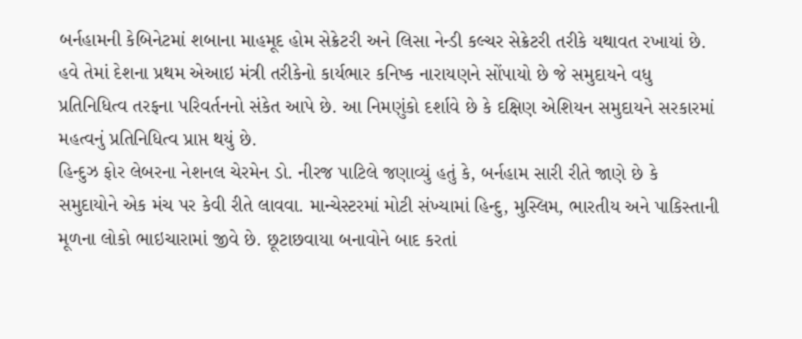બર્નહામની કેબિનેટમાં શબાના માહમૂદ હોમ સેક્રેટરી અને લિસા નેન્ડી કલ્ચર સેક્રેટરી તરીકે યથાવત રખાયાં છે. હવે તેમાં દેશના પ્રથમ એઆઇ મંત્રી તરીકેનો કાર્યભાર કનિષ્ક નારાયણને સોંપાયો છે જે સમુદાયને વધુ પ્રતિનિધિત્વ તરફના પરિવર્તનનો સંકેત આપે છે. આ નિમણુંકો દર્શાવે છે કે દક્ષિણ એશિયન સમુદાયને સરકારમાં મહત્વનું પ્રતિનિધિત્વ પ્રાપ્ત થયું છે.
હિન્દુઝ ફોર લેબરના નેશનલ ચેરમેન ડો. નીરજ પાટિલે જણાવ્યું હતું કે, બર્નહામ સારી રીતે જાણે છે કે સમુદાયોને એક મંચ પર કેવી રીતે લાવવા. માન્ચેસ્ટરમાં મોટી સંખ્યામાં હિન્દુ, મુસ્લિમ, ભારતીય અને પાકિસ્તાની મૂળના લોકો ભાઇચારામાં જીવે છે. છૂટાછવાયા બનાવોને બાદ કરતાં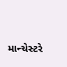માન્ચેસ્ટરે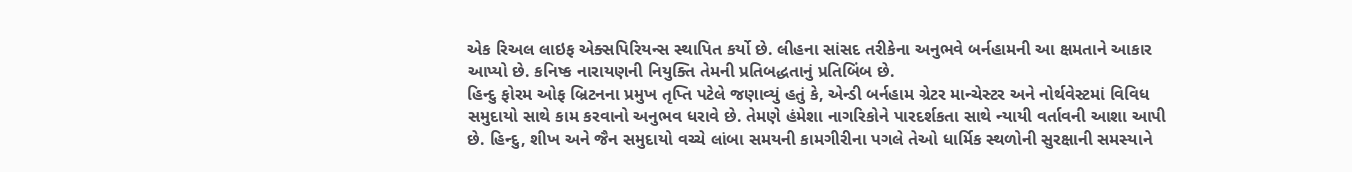એક રિઅલ લાઇફ એક્સપિરિયન્સ સ્થાપિત કર્યો છે. લીહના સાંસદ તરીકેના અનુભવે બર્નહામની આ ક્ષમતાને આકાર આપ્યો છે. કનિષ્ક નારાયણની નિયુક્તિ તેમની પ્રતિબદ્ધતાનું પ્રતિબિંબ છે.
હિન્દુ ફોરમ ઓફ બ્રિટનના પ્રમુખ તૃપ્તિ પટેલે જણાવ્યું હતું કે, એન્ડી બર્નહામ ગ્રેટર માન્ચેસ્ટર અને નોર્થવેસ્ટમાં વિવિધ સમુદાયો સાથે કામ કરવાનો અનુભવ ધરાવે છે. તેમણે હંમેશા નાગરિકોને પારદર્શકતા સાથે ન્યાયી વર્તાવની આશા આપી છે. હિન્દુ, શીખ અને જૈન સમુદાયો વચ્ચે લાંબા સમયની કામગીરીના પગલે તેઓ ધાર્મિક સ્થળોની સુરક્ષાની સમસ્યાને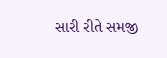સારી રીતે સમજી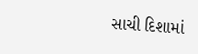સાચી દિશામાં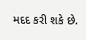મદદ કરી શકે છે.